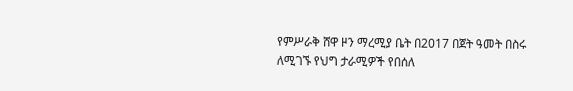የምሥራቅ ሸዋ ዞን ማረሚያ ቤት በ2017 በጀት ዓመት በስሩ ለሚገኙ የህግ ታራሚዎች የበሰለ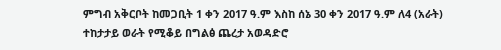ምግብ አቅርቦት ከመጋቢት 1 ቀን 2017 ዓ.ም እስከ ሰኔ 30 ቀን 2017 ዓ.ም ለ4 (አራት) ተከታታይ ወራት የሚቆይ በግልፅ ጨረታ አወዳድሮ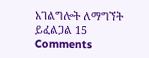አገልግሎት ለማግኘት ይፈልጋል 15 Comments